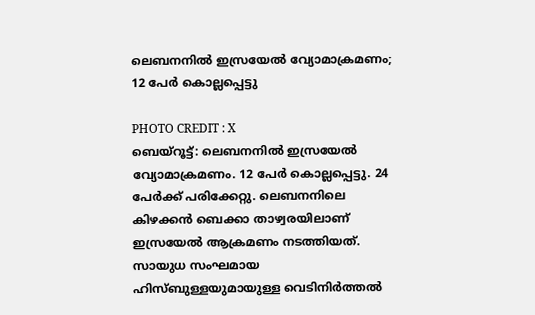ലെബനനിൽ ഇസ്രയേൽ വ്യോമാക്രമണം; 12 പേർ കൊല്ലപ്പെട്ടു

PHOTO CREDIT : X
ബെയ്റൂട്ട്: ലെബനനിൽ ഇസ്രയേൽ വ്യോമാക്രമണം. 12 പേർ കൊല്ലപ്പെട്ടു. 24 പേർക്ക് പരിക്കേറ്റു. ലെബനനിലെ കിഴക്കൻ ബെക്കാ താഴ്വരയിലാണ് ഇസ്രയേൽ ആക്രമണം നടത്തിയത്. സായുധ സംഘമായ ഹിസ്ബുള്ളയുമായുള്ള വെടിനിർത്തൽ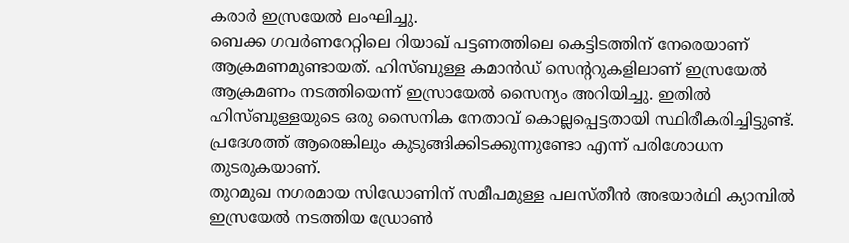കരാർ ഇസ്രയേൽ ലംഘിച്ചു.
ബെക്ക ഗവർണറേറ്റിലെ റിയാഖ് പട്ടണത്തിലെ കെട്ടിടത്തിന് നേരെയാണ് ആക്രമണമുണ്ടായത്. ഹിസ്ബുള്ള കമാൻഡ് സെന്ററുകളിലാണ് ഇസ്രയേൽ ആക്രമണം നടത്തിയെന്ന് ഇസ്രായേൽ സൈന്യം അറിയിച്ചു. ഇതിൽ ഹിസ്ബുള്ളയുടെ ഒരു സൈനിക നേതാവ് കൊല്ലപ്പെട്ടതായി സ്ഥിരീകരിച്ചിട്ടുണ്ട്. പ്രദേശത്ത് ആരെങ്കിലും കുടുങ്ങിക്കിടക്കുന്നുണ്ടോ എന്ന് പരിശോധന തുടരുകയാണ്.
തുറമുഖ നഗരമായ സിഡോണിന് സമീപമുള്ള പലസ്തീൻ അഭയാർഥി ക്യാമ്പിൽ ഇസ്രയേൽ നടത്തിയ ഡ്രോൺ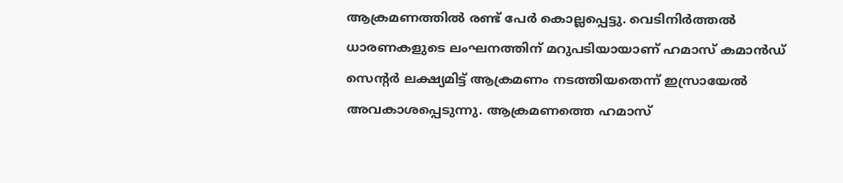ആക്രമണത്തിൽ രണ്ട് പേർ കൊല്ലപ്പെട്ടു. വെടിനിർത്തൽ ധാരണകളുടെ ലംഘനത്തിന് മറുപടിയായാണ് ഹമാസ് കമാൻഡ് സെന്റർ ലക്ഷ്യമിട്ട് ആക്രമണം നടത്തിയതെന്ന് ഇസ്രായേൽ അവകാശപ്പെടുന്നു. ആക്രമണത്തെ ഹമാസ്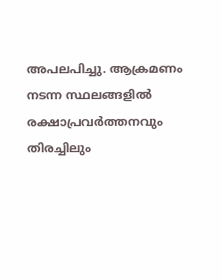അപലപിച്ചു. ആക്രമണം നടന്ന സ്ഥലങ്ങളിൽ രക്ഷാപ്രവർത്തനവും തിരച്ചിലും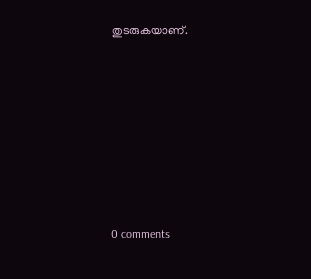തുടരുകയാണ്.










0 comments